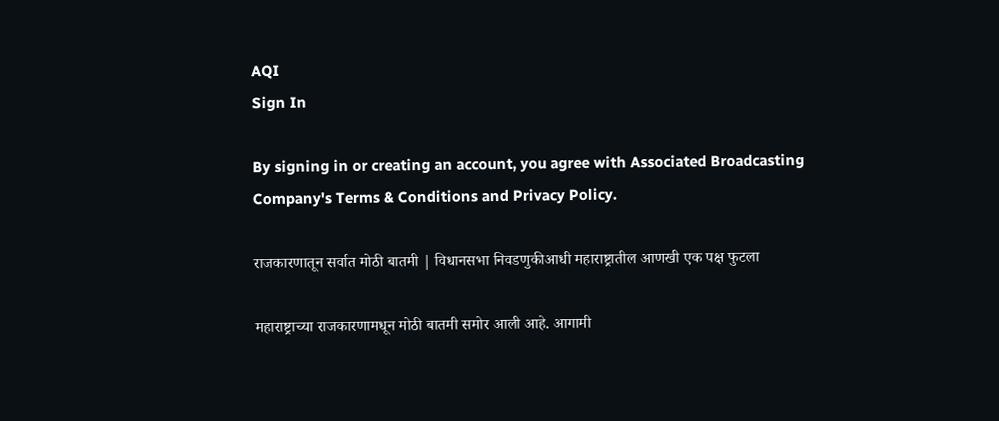AQI
Sign In

By signing in or creating an account, you agree with Associated Broadcasting Company's Terms & Conditions and Privacy Policy.

राजकारणातून सर्वात मोठी बातमी | विधानसभा निवडणुकीआधी महाराष्ट्रातील आणखी एक पक्ष फुटला

महाराष्ट्राच्या राजकारणामधून मोठी बातमी समोर आली आहे. आगामी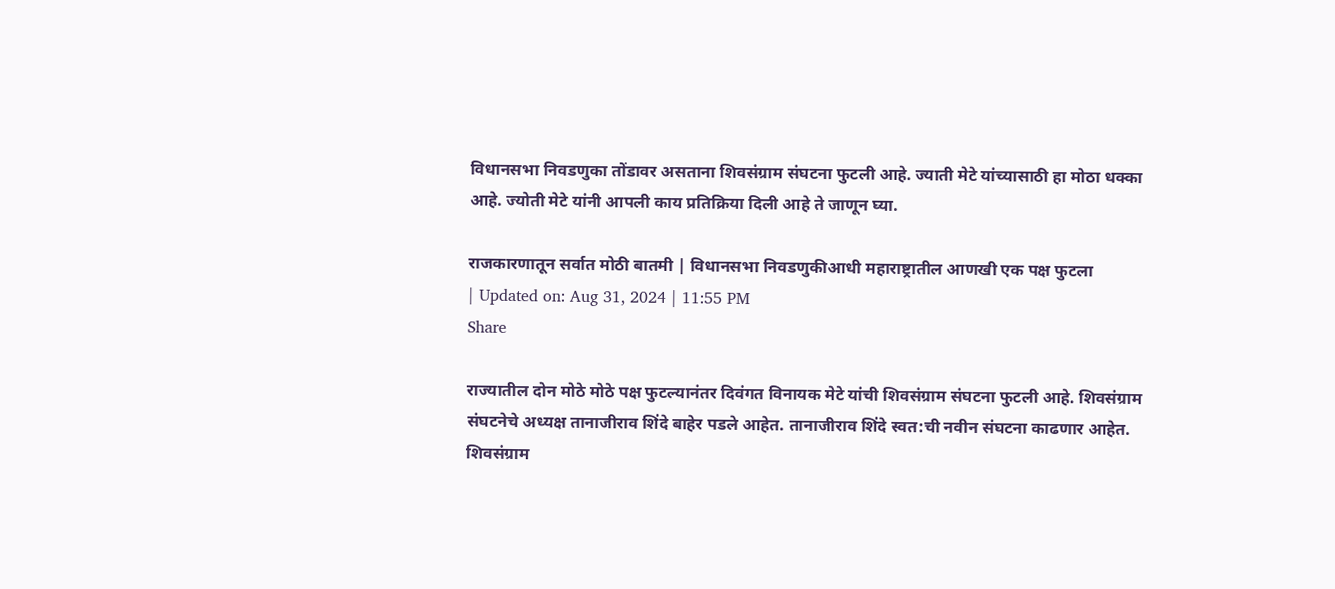विधानसभा निवडणुका तोंडावर असताना शिवसंग्राम संघटना फुटली आहे. ज्याती मेटे यांच्यासाठी हा मोठा धक्का आहे. ज्योती मेटे यांनी आपली काय प्रतिक्रिया दिली आहे ते जाणून घ्या.

राजकारणातून सर्वात मोठी बातमी | विधानसभा निवडणुकीआधी महाराष्ट्रातील आणखी एक पक्ष फुटला
| Updated on: Aug 31, 2024 | 11:55 PM
Share

राज्यातील दोन मोठे मोठे पक्ष फुटल्यानंतर दिवंगत विनायक मेटे यांची शिवसंग्राम संघटना फुटली आहे. शिवसंग्राम संघटनेचे अध्यक्ष तानाजीराव शिंदे बाहेर पडले आहेत. तानाजीराव शिंदे स्वत:ची नवीन संघटना काढणार आहेत. शिवसंग्राम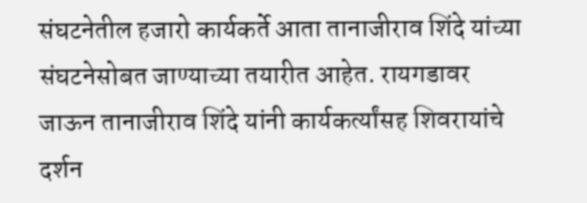संघटनेतील हजारो कार्यकर्ते आता तानाजीराव शिंदे यांच्या संघटनेसोबत जाण्याच्या तयारीत आहेत. रायगडावर जाऊन तानाजीराव शिंदे यांनी कार्यकर्त्यांसह शिवरायांचे दर्शन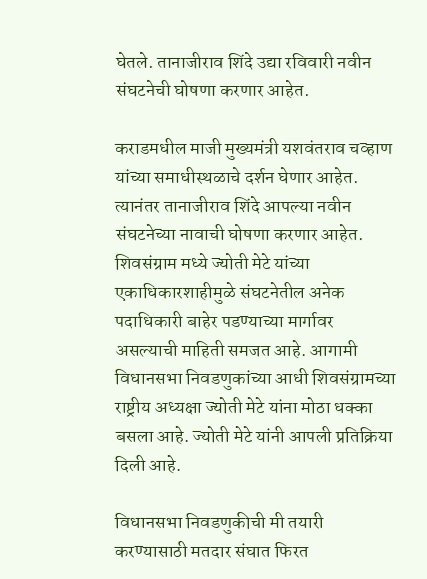घेतले. तानाजीराव शिंदे उद्या रविवारी नवीन संघटनेची घोषणा करणार आहेत.

कराडमधील माजी मुख्यमंत्री यशवंतराव चव्हाण यांच्या समाधीस्थळाचे दर्शन घेणार आहेत. त्यानंतर तानाजीराव शिंदे आपल्या नवीन संघटनेच्या नावाची घोषणा करणार आहेत. शिवसंग्राम मध्ये ज्योती मेटे यांच्या एकाधिकारशाहीमुळे संघटनेतील अनेक पदाधिकारी बाहेर पडण्याच्या मार्गावर असल्याची माहिती समजत आहे. आगामी विधानसभा निवडणुकांच्या आधी शिवसंग्रामच्या राष्ट्रीय अध्यक्षा ज्योती मेटे यांना मोठा धक्का बसला आहे. ज्योती मेटे यांनी आपली प्रतिक्रिया दिली आहे.

विधानसभा निवडणुकीची मी तयारी करण्यासाठी मतदार संघात फिरत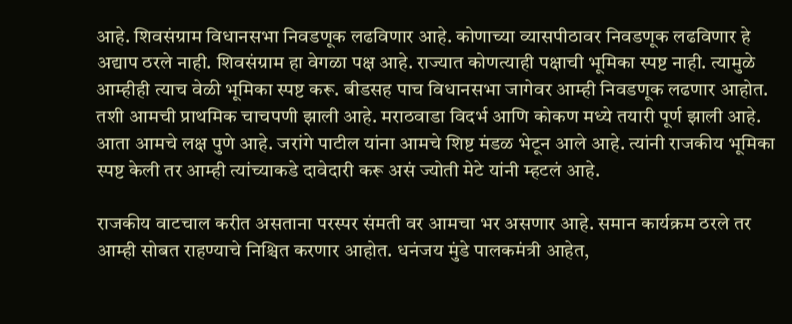आहे. शिवसंग्राम विधानसभा निवडणूक लढविणार आहे. कोणाच्या व्यासपीठावर निवडणूक लढविणार हे अद्याप ठरले नाही. शिवसंग्राम हा वेगळा पक्ष आहे. राज्यात कोणत्याही पक्षाची भूमिका स्पष्ट नाही. त्यामुळे आम्हीही त्याच वेळी भूमिका स्पष्ट करू. बीडसह पाच विधानसभा जागेवर आम्ही निवडणूक लढणार आहोत. तशी आमची प्राथमिक चाचपणी झाली आहे. मराठवाडा विदर्भ आणि कोकण मध्ये तयारी पूर्ण झाली आहे. आता आमचे लक्ष पुणे आहे. जरांगे पाटील यांना आमचे शिष्ट मंडळ भेटून आले आहे. त्यांनी राजकीय भूमिका स्पष्ट केली तर आम्ही त्यांच्याकडे दावेदारी करू असं ज्योती मेटे यांनी म्हटलं आहे.

राजकीय वाटचाल करीत असताना परस्पर संमती वर आमचा भर असणार आहे. समान कार्यक्रम ठरले तर आम्ही सोबत राहण्याचे निश्चित करणार आहोत. धनंजय मुंडे पालकमंत्री आहेत,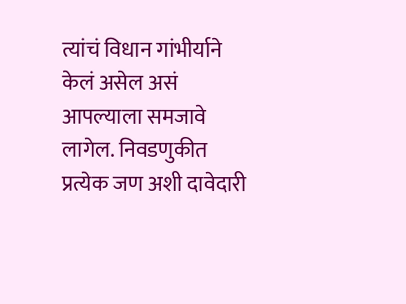त्यांचं विधान गांभीर्याने केलं असेल असं आपल्याला समजावे लागेल. निवडणुकीत प्रत्येक जण अशी दावेदारी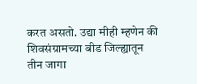करत असतो. उद्या मीही म्हणेन की शिवसंग्रामच्या बीड जिल्ह्यातून तीन जागा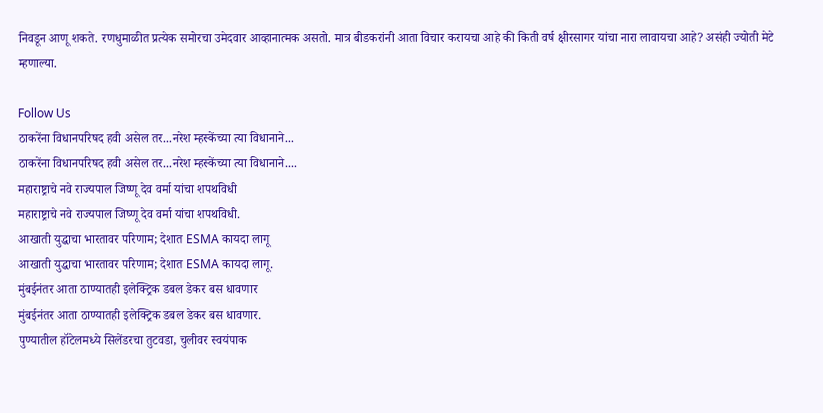निवडून आणू शकते. रणधुमाळीत प्रत्येक समोरचा उमेदवार आव्हानात्मक असतो. मात्र बीडकरांनी आता विचार करायचा आहे की किती वर्ष क्षीरसागर यांचा नारा लावायचा आहे? असंही ज्योती मेटे म्हणाल्या.

Follow Us
ठाकरेंना विधानपरिषद हवी असेल तर...नरेश म्हस्केंच्या त्या विधानाने...
ठाकरेंना विधानपरिषद हवी असेल तर...नरेश म्हस्केंच्या त्या विधानाने....
महाराष्ट्राचे नवे राज्यपाल जिष्णू देव वर्मा यांचा शपथविधी
महाराष्ट्राचे नवे राज्यपाल जिष्णू देव वर्मा यांचा शपथविधी.
आखाती युद्धाचा भारतावर परिणाम; देशात ESMA कायदा लागू
आखाती युद्धाचा भारतावर परिणाम; देशात ESMA कायदा लागू.
मुंबईनंतर आता ठाण्यातही इलेक्ट्रिक डबल डेकर बस धावणार
मुंबईनंतर आता ठाण्यातही इलेक्ट्रिक डबल डेकर बस धावणार.
पुण्यातील हॉटेलमध्ये सिलेंडरचा तुटवडा, चुलीवर स्वयंपाक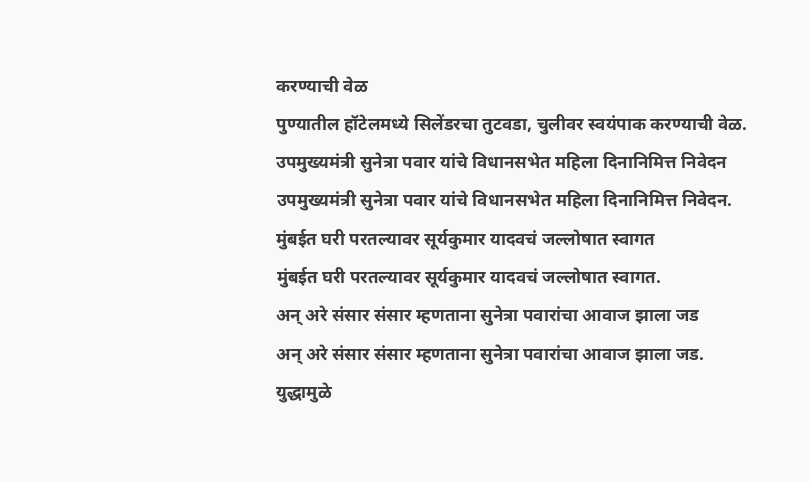करण्याची वेळ
पुण्यातील हॉटेलमध्ये सिलेंडरचा तुटवडा, चुलीवर स्वयंपाक करण्याची वेळ.
उपमुख्यमंत्री सुनेत्रा पवार यांचे विधानसभेत महिला दिनानिमित्त निवेदन
उपमुख्यमंत्री सुनेत्रा पवार यांचे विधानसभेत महिला दिनानिमित्त निवेदन.
मुंबईत घरी परतल्यावर सूर्यकुमार यादवचं जल्लोषात स्वागत
मुंबईत घरी परतल्यावर सूर्यकुमार यादवचं जल्लोषात स्वागत.
अन् अरे संसार संसार म्हणताना सुनेत्रा पवारांचा आवाज झाला जड
अन् अरे संसार संसार म्हणताना सुनेत्रा पवारांचा आवाज झाला जड.
युद्धामुळे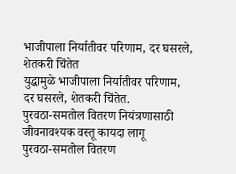भाजीपाला निर्यातीवर परिणाम, दर घसरले, शेतकरी चिंतेत
युद्धामुळे भाजीपाला निर्यातीवर परिणाम, दर घसरले, शेतकरी चिंतेत.
पुरवठा-समतोल वितरण नियंत्रणासाठी जीवनावश्यक वस्तू कायदा लागू
पुरवठा-समतोल वितरण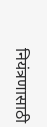नियंत्रणासाठी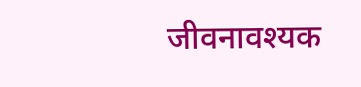जीवनावश्यक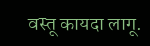वस्तू कायदा लागू.